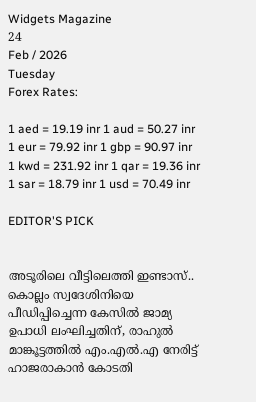Widgets Magazine
24
Feb / 2026
Tuesday
Forex Rates:

1 aed = 19.19 inr 1 aud = 50.27 inr 1 eur = 79.92 inr 1 gbp = 90.97 inr 1 kwd = 231.92 inr 1 qar = 19.36 inr 1 sar = 18.79 inr 1 usd = 70.49 inr

EDITOR'S PICK


അടൂരിലെ വീട്ടിലെത്തി ഇണ്ടാസ്.. കൊല്ലം സ്വദേശിനിയെ പീഡിപ്പിച്ചെന്ന കേസിൽ ജാമ്യ ഉപാധി ലംഘിച്ചതിന്, രാഹുൽ മാങ്കൂട്ടത്തിൽ എം.എൽ.എ നേരിട്ട് ഹാജരാകാൻ കോടതി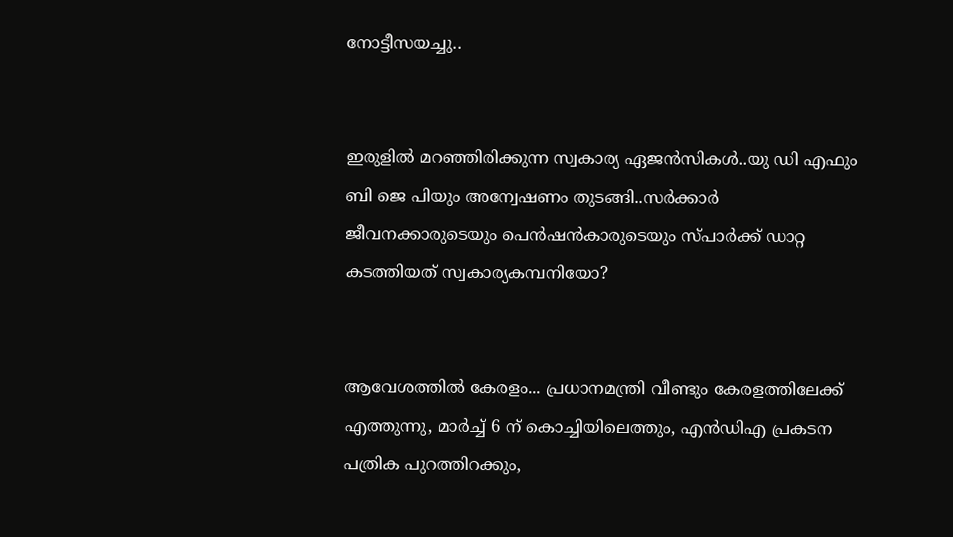നോട്ടീസയച്ചു..


ഇരുളിൽ മറഞ്ഞിരിക്കുന്ന സ്വകാര്യ ഏജൻസികൾ..യു ഡി എഫും ബി ജെ പിയും അന്വേഷണം തുടങ്ങി..സർക്കാർ ജീവനക്കാരുടെയും പെൻഷൻകാരുടെയും സ്പാർക്ക് ഡാറ്റ കടത്തിയത് സ്വകാര്യകമ്പനിയോ?


ആവേശത്തില്‍ കേരളം... പ്രധാനമന്ത്രി വീണ്ടും കേരളത്തിലേക്ക് എത്തുന്നു, മാർച്ച് 6 ന് കൊച്ചിയിലെത്തും, എൻഡിഎ പ്രകടന പത്രിക പുറത്തിറക്കും,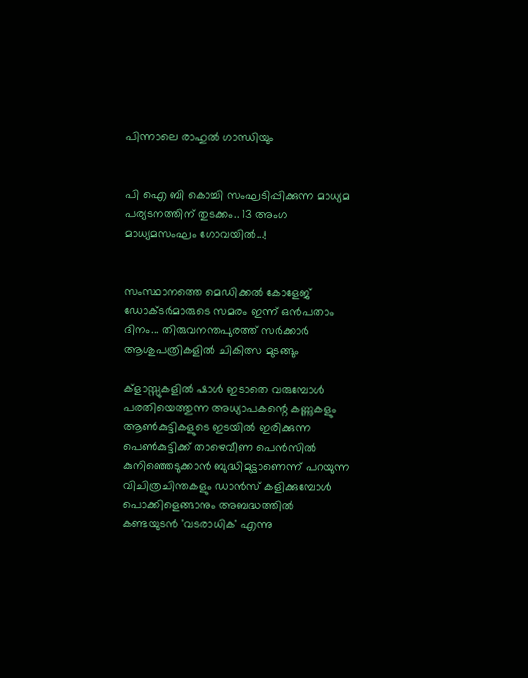പിന്നാലെ രാഹുല്‍ ഗാന്ധിയും


പി ഐ ബി കൊച്ചി സംഘടിപ്പിക്കുന്ന മാധ്യമ പര്യടനത്തിന് തുടക്കം.. 13 അംഗ മാധ്യമസംഘം ഗോവയിൽ...!


സംസ്ഥാനത്തെ മെഡിക്കൽ കോളേജ് ഡോക്ടർമാരുടെ സമരം ഇന്ന് ഒൻപതാം ദിനം... തിരുവനന്തപുരത്ത് സർക്കാർ ആശുപത്രികളിൽ ചികിത്സ മുടങ്ങും

ക്‌ളാസ്സുകളില്‍ ഷാള്‍ ഇടാതെ വരുമ്പോള്‍ പരതിയെത്തുന്ന അധ്യാപകന്റെ കണ്ണുകളും ആണ്‍കുട്ടികളുടെ ഇടയില്‍ ഇരിക്കുന്ന പെണ്‍കുട്ടിക്ക് താഴെവീണ പെന്‍സില്‍ കുനിഞ്ഞെടുക്കാന്‍ ബുദ്ധിമുട്ടാണെന്ന് പറയുന്ന വിചിത്രചിന്തകളും ഡാന്‍സ് കളിക്കുമ്പോള്‍ പൊക്കിളെങ്ങാനും അബദ്ധത്തില്‍ കണ്ടയുടന്‍ 'വടരാധിക' എന്നു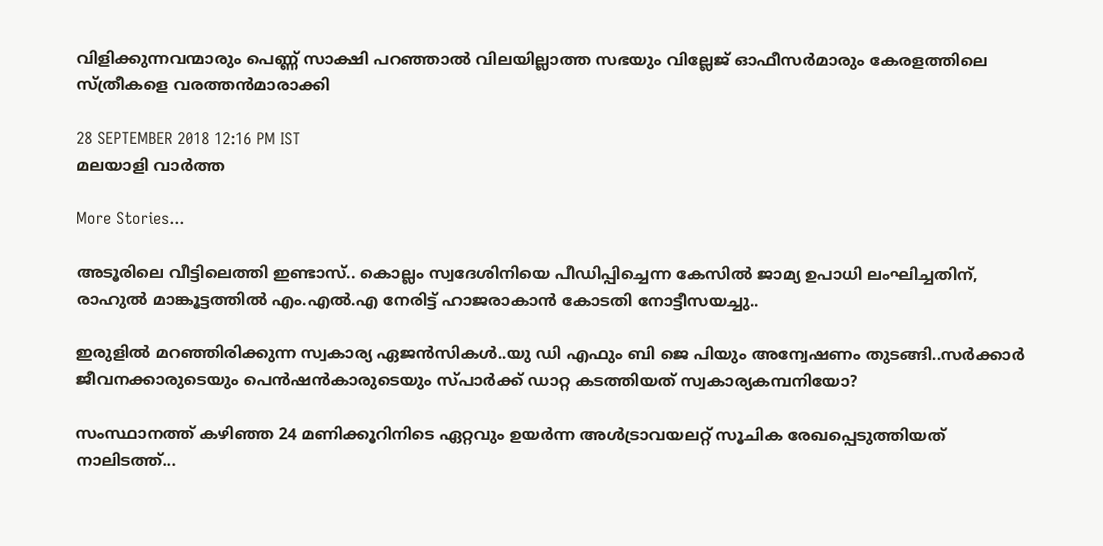വിളിക്കുന്നവന്മാരും പെണ്ണ് സാക്ഷി പറഞ്ഞാല്‍ വിലയില്ലാത്ത സഭയും വില്ലേജ് ഓഫീസര്‍മാരും കേരളത്തിലെ സ്ത്രീകളെ വരത്തന്‍മാരാക്കി

28 SEPTEMBER 2018 12:16 PM IST
മലയാളി വാര്‍ത്ത

More Stories...

അടൂരിലെ വീട്ടിലെത്തി ഇണ്ടാസ്.. കൊല്ലം സ്വദേശിനിയെ പീഡിപ്പിച്ചെന്ന കേസിൽ ജാമ്യ ഉപാധി ലംഘിച്ചതിന്, രാഹുൽ മാങ്കൂട്ടത്തിൽ എം.എൽ.എ നേരിട്ട് ഹാജരാകാൻ കോടതി നോട്ടീസയച്ചു..

ഇരുളിൽ മറഞ്ഞിരിക്കുന്ന സ്വകാര്യ ഏജൻസികൾ..യു ഡി എഫും ബി ജെ പിയും അന്വേഷണം തുടങ്ങി..സർക്കാർ ജീവനക്കാരുടെയും പെൻഷൻകാരുടെയും സ്പാർക്ക് ഡാറ്റ കടത്തിയത് സ്വകാര്യകമ്പനിയോ?

സംസ്ഥാനത്ത് കഴിഞ്ഞ 24 മണിക്കൂറിനിടെ ഏറ്റവും ഉയര്‍ന്ന അള്‍ട്രാവയലറ്റ് സൂചിക രേഖപ്പെടുത്തിയത് നാലിടത്ത്...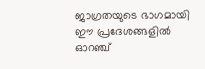ജാഗ്രതയുടെ ഭാഗമായി ഈ പ്രദേശങ്ങളില്‍ ഓറഞ്ച്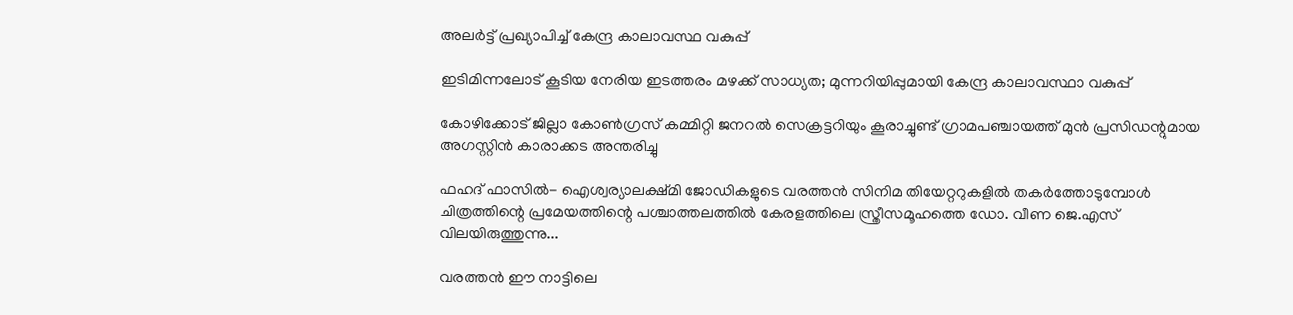അലര്‍ട്ട് പ്രഖ്യാപിച്ച് കേന്ദ്ര കാലാവസ്ഥ വകുപ്പ്

ഇടിമിന്നലോട് കൂടിയ നേരിയ ഇടത്തരം മഴക്ക് സാധ്യത; മുന്നറിയിപ്പുമായി കേന്ദ്ര കാലാവസ്ഥാ വകുപ്പ്

കോഴിക്കോട് ജില്ലാ കോൺഗ്രസ് കമ്മിറ്റി ജനറൽ സെക്രട്ടറിയും കൂരാച്ചുണ്ട് ഗ്രാമപഞ്ചായത്ത് മുൻ പ്രസിഡന്റുമായ അഗസ്റ്റിൻ കാരാക്കട അന്തരിച്ചു

ഫഹദ് ഫാസില്‍- ഐശ്വര്യാലക്ഷ്മി ജോഡികളുടെ വരത്തന്‍ സിനിമ തിയേറ്ററുകളില്‍ തകര്‍ത്തോടുമ്പോള്‍ ചിത്രത്തിന്റെ പ്രമേയത്തിന്റെ പശ്ചാത്തലത്തില്‍ കേരളത്തിലെ സ്ത്രീസമൂഹത്തെ ഡോ. വീണ ജെ.എസ് വിലയിരുത്തുന്നു...

വരത്തന്‍ ഈ നാട്ടിലെ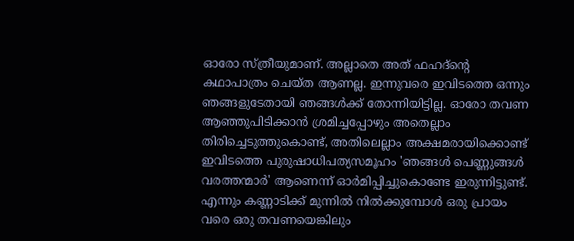ഓരോ സ്ത്രീയുമാണ്. അല്ലാതെ അത് ഫഹദ്‌ന്റെ കഥാപാത്രം ചെയ്ത ആണല്ല. ഇന്നുവരെ ഇവിടത്തെ ഒന്നും ഞങ്ങളുടേതായി ഞങ്ങള്‍ക്ക് തോന്നിയിട്ടില്ല. ഓരോ തവണ ആഞ്ഞുപിടിക്കാന്‍ ശ്രമിച്ചപ്പോഴും അതെല്ലാം തിരിച്ചെടുത്തുകൊണ്ട്, അതിലെല്ലാം അക്ഷമരായിക്കൊണ്ട് ഇവിടത്തെ പുരുഷാധിപത്യസമൂഹം 'ഞങ്ങള്‍ പെണ്ണുങ്ങള്‍ വരത്തന്മാര്‍' ആണെന്ന് ഓര്‍മിപ്പിച്ചുകൊണ്ടേ ഇരുന്നിട്ടുണ്ട്. എന്നും കണ്ണാടിക്ക് മുന്നില്‍ നില്‍ക്കുമ്പോള്‍ ഒരു പ്രായം വരെ ഒരു തവണയെങ്കിലും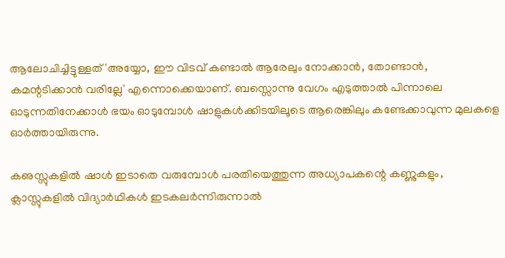ആലോചിച്ചിട്ടുള്ളത് 'അയ്യോ, ഈ വിടവ് കണ്ടാല്‍ ആരേലും നോക്കാന്‍, തോണ്ടാന്‍, കമന്റടിക്കാന്‍ വരില്ലേ' എന്നൊക്കെയാണ്. ബസ്സൊന്നു വേഗം എടുത്താല്‍ പിന്നാലെ ഓടുന്നതിനേക്കാള്‍ ഭയം ഓടുമ്പോള്‍ ഷാളുകള്‍ക്കിടയിലൂടെ ആരെങ്കിലും കണ്ടേക്കാവുന്ന മുലകളെ ഓര്‍ത്തായിരുന്നു.

കഌസ്സുകളില്‍ ഷാള്‍ ഇടാതെ വരുമ്പോള്‍ പരതിയെത്തുന്ന അധ്യാപകന്റെ കണ്ണുകളും, ക്ലാസ്സുകളില്‍ വിദ്യാര്‍ഥികള്‍ ഇടകലര്‍ന്നിരുന്നാല്‍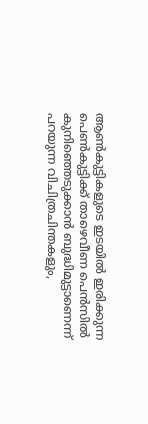ആണ്‍കുട്ടികളുടെ ഇടയില്‍ ഇരിക്കുന്ന പെണ്‍കുട്ടിക്ക് താഴെവീണ പെന്‍സില്‍ കുനിഞ്ഞെടുക്കാന്‍ ബുദ്ധിമുട്ടാണെന്ന് പറയുന്ന വിചിത്രചിന്തകളും,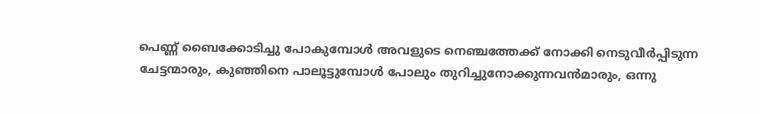പെണ്ണ് ബൈക്കോടിച്ചു പോകുമ്പോള്‍ അവളുടെ നെഞ്ചത്തേക്ക് നോക്കി നെടുവീര്‍പ്പിടുന്ന ചേട്ടന്മാരും, കുഞ്ഞിനെ പാലൂട്ടുമ്പോള്‍ പോലും തുറിച്ചുനോക്കുന്നവന്‍മാരും, ഒന്നു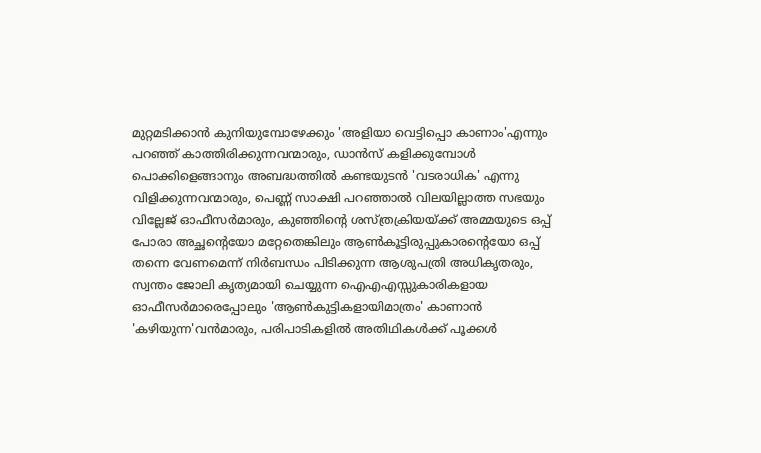മുറ്റമടിക്കാന്‍ കുനിയുമ്പോഴേക്കും 'അളിയാ വെട്ടിപ്പൊ കാണാം'എന്നും പറഞ്ഞ് കാത്തിരിക്കുന്നവന്മാരും, ഡാന്‍സ് കളിക്കുമ്പോള്‍ പൊക്കിളെങ്ങാനും അബദ്ധത്തില്‍ കണ്ടയുടന്‍ 'വടരാധിക' എന്നു വിളിക്കുന്നവന്മാരും, പെണ്ണ് സാക്ഷി പറഞ്ഞാല്‍ വിലയില്ലാത്ത സഭയും വില്ലേജ് ഓഫീസര്‍മാരും, കുഞ്ഞിന്റെ ശസ്ത്രക്രിയയ്ക്ക് അമ്മയുടെ ഒപ്പ് പോരാ അച്ഛന്റെയോ മറ്റേതെങ്കിലും ആണ്‍കൂട്ടിരുപ്പുകാരന്റെയോ ഒപ്പ് തന്നെ വേണമെന്ന് നിര്‍ബന്ധം പിടിക്കുന്ന ആശുപത്രി അധികൃതരും, സ്വന്തം ജോലി കൃത്യമായി ചെയ്യുന്ന ഐഎഎസ്സുകാരികളായ ഓഫീസര്‍മാരെപ്പോലും 'ആണ്‍കുട്ടികളായിമാത്രം' കാണാന്‍ 'കഴിയുന്ന'വന്‍മാരും, പരിപാടികളില്‍ അതിഥികള്‍ക്ക് പൂക്കള്‍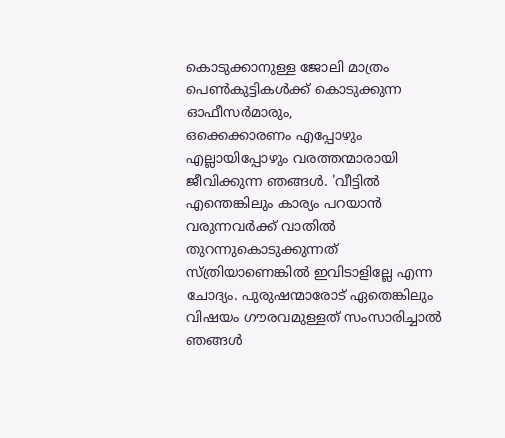കൊടുക്കാനുള്ള ജോലി മാത്രം പെണ്‍കുട്ടികള്‍ക്ക് കൊടുക്കുന്ന ഓഫീസര്‍മാരും,
ഒക്കെക്കാരണം എപ്പോഴും എല്ലായിപ്പോഴും വരത്തന്മാരായി ജീവിക്കുന്ന ഞങ്ങള്‍. 'വീട്ടില്‍ എന്തെങ്കിലും കാര്യം പറയാന്‍ വരുന്നവര്‍ക്ക് വാതില്‍ തുറന്നുകൊടുക്കുന്നത് സ്ത്രിയാണെങ്കില്‍ ഇവിടാളില്ലേ എന്ന ചോദ്യം. പുരുഷന്മാരോട് ഏതെങ്കിലും വിഷയം ഗൗരവമുള്ളത് സംസാരിച്ചാല്‍ ഞങ്ങള്‍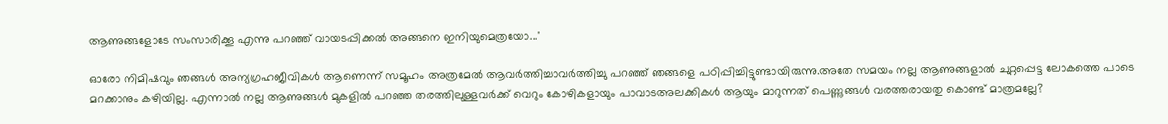ആണുങ്ങളോടേ സംസാരിക്കൂ എന്നു പറഞ്ഞ് വായടപ്പിക്കല്‍ അങ്ങനെ ഇനിയുമെത്രയോ...'

ഓരോ നിമിഷവും ഞങ്ങള്‍ അന്യഗ്രഹജീവികള്‍ ആണെന്ന് സമൂഹം അത്രമേല്‍ ആവര്‍ത്തിച്ചാവര്‍ത്തിച്ചു പറഞ്ഞ് ഞങ്ങളെ പഠിപ്പിച്ചിട്ടുണ്ടായിരുന്നു.അതേ സമയം നല്ല ആണുങ്ങളാല്‍ ചുറ്റപ്പെട്ട ലോകത്തെ പാടെ മറക്കാനും കഴിയില്ല. എന്നാല്‍ നല്ല ആണുങ്ങള്‍ മുകളില്‍ പറഞ്ഞ തരത്തിലുള്ളവര്‍ക്ക് വെറും കോഴികളായും പാവാടഅലക്കികള്‍ ആയും മാറുന്നത് പെണ്ണുങ്ങള്‍ വരത്തരായതു കൊണ്ട് മാത്രമല്ലേ?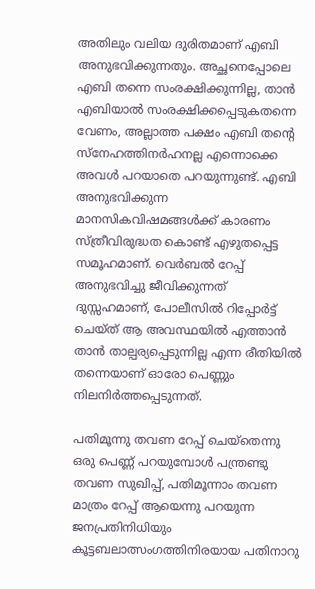അതിലും വലിയ ദുരിതമാണ് എബി അനുഭവിക്കുന്നതും. അച്ഛനെപ്പോലെ എബി തന്നെ സംരക്ഷിക്കുന്നില്ല, താന്‍ എബിയാല്‍ സംരക്ഷിക്കപ്പെടുകതന്നെ വേണം, അല്ലാത്ത പക്ഷം എബി തന്റെ സ്‌നേഹത്തിനര്‍ഹനല്ല എന്നൊക്കെ അവള്‍ പറയാതെ പറയുന്നുണ്ട്. എബി അനുഭവിക്കുന്ന മാനസികവിഷമങ്ങള്‍ക്ക് കാരണം സ്ത്രീവിരുദ്ധത കൊണ്ട് എഴുതപ്പെട്ട സമൂഹമാണ്. വെര്‍ബല്‍ റേപ്പ് അനുഭവിച്ചു ജീവിക്കുന്നത് ദുസ്സഹമാണ്, പോലീസില്‍ റിപ്പോര്‍ട്ട് ചെയ്ത് ആ അവസ്ഥയില്‍ എത്താന്‍ താന്‍ താല്പര്യപ്പെടുന്നില്ല എന്ന രീതിയില്‍ തന്നെയാണ് ഓരോ പെണ്ണും നിലനിര്‍ത്തപ്പെടുന്നത്.

പതിമൂന്നു തവണ റേപ്പ് ചെയ്‌തെന്നു ഒരു പെണ്ണ് പറയുമ്പോള്‍ പന്ത്രണ്ടു തവണ സുഖിപ്പ്, പതിമൂന്നാം തവണ മാത്രം റേപ്പ് ആയെന്നു പറയുന്ന ജനപ്രതിനിധിയും കൂട്ടബലാത്സംഗത്തിനിരയായ പതിനാറു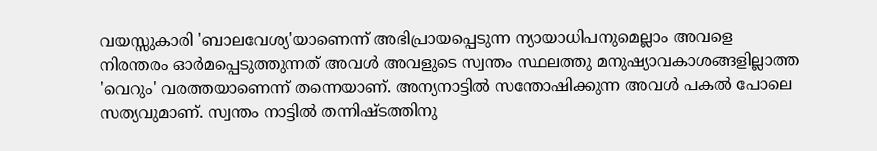വയസ്സുകാരി 'ബാലവേശ്യ'യാണെന്ന് അഭിപ്രായപ്പെടുന്ന ന്യായാധിപനുമെല്ലാം അവളെ നിരന്തരം ഓര്‍മപ്പെടുത്തുന്നത് അവള്‍ അവളുടെ സ്വന്തം സ്ഥലത്തു മനുഷ്യാവകാശങ്ങളില്ലാത്ത 'വെറും' വരത്തയാണെന്ന് തന്നെയാണ്. അന്യനാട്ടില്‍ സന്തോഷിക്കുന്ന അവള്‍ പകല്‍ പോലെ സത്യവുമാണ്. സ്വന്തം നാട്ടില്‍ തന്നിഷ്ടത്തിനു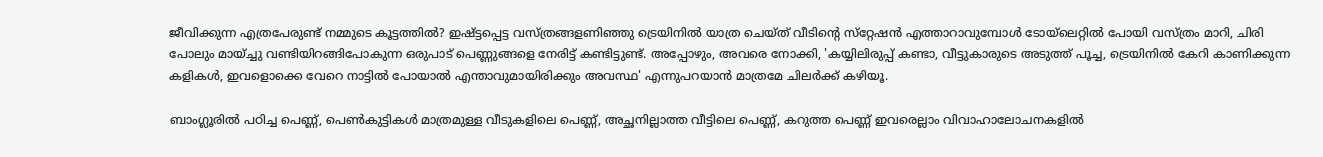ജീവിക്കുന്ന എത്രപേരുണ്ട് നമ്മുടെ കൂട്ടത്തില്‍? ഇഷ്ട്ടപ്പെട്ട വസ്ത്രങ്ങളണിഞ്ഞു ട്രെയിനില്‍ യാത്ര ചെയ്ത് വീടിന്റെ സ്‌റ്റേഷന്‍ എത്താറാവുമ്പോള്‍ ടോയ്‌ലെറ്റില്‍ പോയി വസ്ത്രം മാറി, ചിരി പോലും മായ്ച്ചു വണ്ടിയിറങ്ങിപോകുന്ന ഒരുപാട് പെണ്ണുങ്ങളെ നേരിട്ട് കണ്ടിട്ടുണ്ട്. അപ്പോഴും, അവരെ നോക്കി, 'കയ്യിലിരുപ്പ് കണ്ടാ, വീട്ടുകാരുടെ അടുത്ത് പൂച്ച, ട്രെയിനില്‍ കേറി കാണിക്കുന്ന കളികള്‍, ഇവളൊക്കെ വേറെ നാട്ടില്‍ പോയാല്‍ എന്താവുമായിരിക്കും അവസ്ഥ' എന്നുപറയാന്‍ മാത്രമേ ചിലര്‍ക്ക് കഴിയൂ.

ബാംഗ്ലൂരില്‍ പഠിച്ച പെണ്ണ്, പെണ്‍കുട്ടികള്‍ മാത്രമുള്ള വീടുകളിലെ പെണ്ണ്, അച്ഛനില്ലാത്ത വീട്ടിലെ പെണ്ണ്, കറുത്ത പെണ്ണ് ഇവരെല്ലാം വിവാഹാലോചനകളില്‍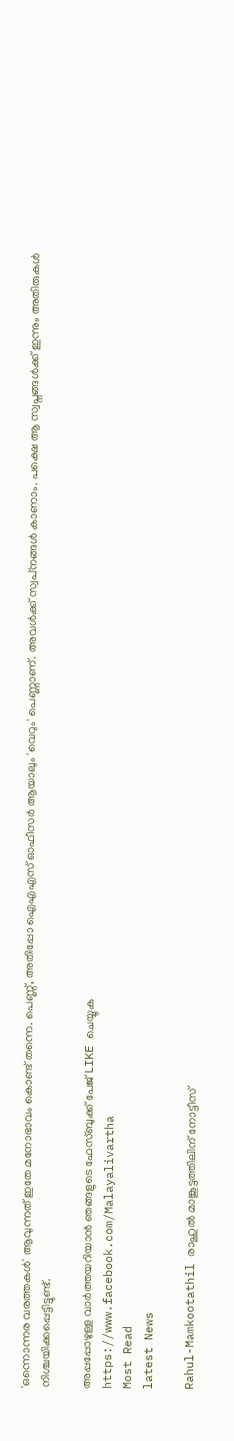'ഒന്നൊന്നര വരത്തകള്‍' ആവുന്നത് ഇതേ മനോഭാവം കൊണ്ട് തന്നെ. പെണ്ണ്, അതിപ്പോ ഐഎഎസ് ഓഫീസര്‍ ആയാലും 'വെറും' പെണ്ണാണ്. അവള്‍ക്ക് സ്വപ്‌നങ്ങള്‍ കാണാം. പക്ഷെ ആ സ്വപ്നങ്ങള്‍ക്ക് ഇന്നും അതിരുകള്‍ നിശ്ചയിക്കപ്പെട്ടിട്ടുണ്ട്.

അപ്പപ്പോഴുള്ള വാര്‍ത്തയറിയാന്‍ ഞങ്ങളുടെ ഫേസ്‌ബുക്ക്‌ പേജ് LIKE ചെയ്യുക
https://www.facebook.com/Malayalivartha
Most Read
latest News

Rahul-Mamkootathil രാഹുൽ മാങ്കൂട്ടത്തിലിന് നോട്ടീസ്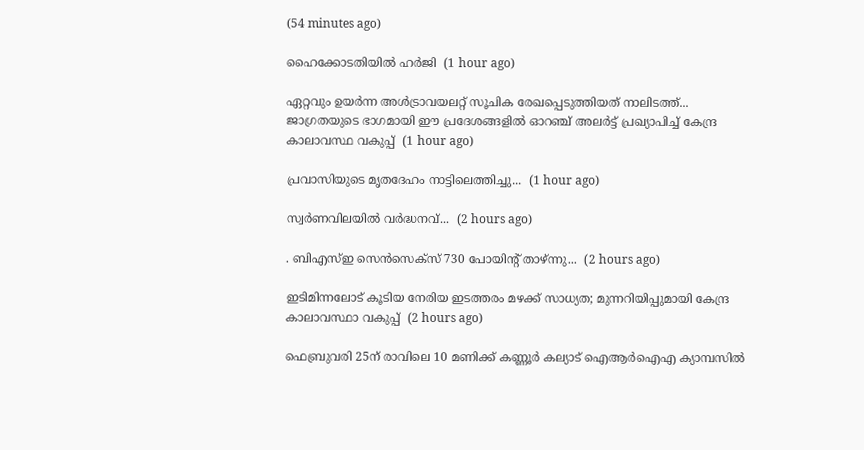(54 minutes ago)

ഹൈക്കോടതിയിൽ ഹർജി  (1 hour ago)

ഏറ്റവും ഉയര്‍ന്ന അള്‍ട്രാവയലറ്റ് സൂചിക രേഖപ്പെടുത്തിയത് നാലിടത്ത്... ജാഗ്രതയുടെ ഭാഗമായി ഈ പ്രദേശങ്ങളില്‍ ഓറഞ്ച് അലര്‍ട്ട് പ്രഖ്യാപിച്ച് കേന്ദ്ര കാലാവസ്ഥ വകുപ്പ്  (1 hour ago)

പ്രവാസിയുടെ മൃതദേഹം നാട്ടിലെത്തിച്ചു...  (1 hour ago)

സ്വര്‍ണവിലയിൽ വർദ്ധനവ്...  (2 hours ago)

. ബിഎസ്ഇ സെന്‍സെക്‌സ് 730 പോയിന്റ് താഴ്ന്നു...  (2 hours ago)

ഇടിമിന്നലോട് കൂടിയ നേരിയ ഇടത്തരം മഴക്ക് സാധ്യത; മുന്നറിയിപ്പുമായി കേന്ദ്ര കാലാവസ്ഥാ വകുപ്പ്  (2 hours ago)

ഫെബ്രുവരി 25ന് രാവിലെ 10 മണിക്ക് കണ്ണൂര്‍ കല്യാട് ഐആര്‍ഐഎ ക്യാമ്പസില്‍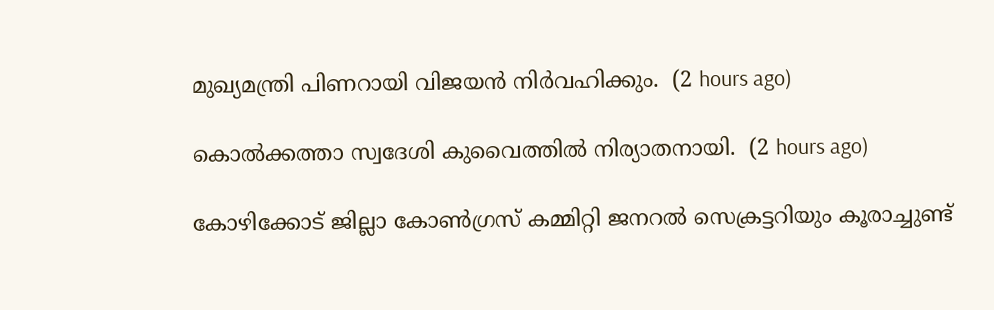മുഖ്യമന്ത്രി പിണറായി വിജയന്‍ നിര്‍വഹിക്കും.  (2 hours ago)

കൊൽക്കത്താ സ്വദേശി കുവൈത്തിൽ നിര്യാതനായി.  (2 hours ago)

കോഴിക്കോട് ജില്ലാ കോൺഗ്രസ് കമ്മിറ്റി ജനറൽ സെക്രട്ടറിയും കൂരാച്ചുണ്ട്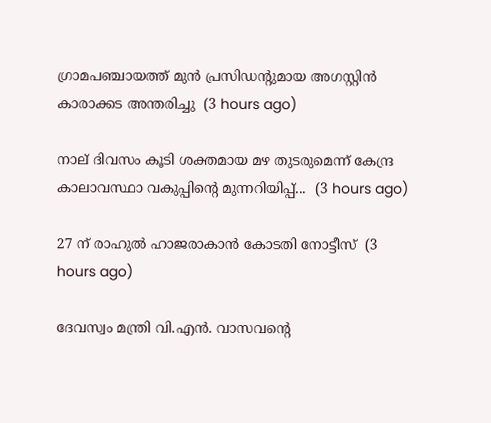ഗ്രാമപഞ്ചായത്ത് മുൻ പ്രസിഡന്റുമായ അഗസ്റ്റിൻ കാരാക്കട അന്തരിച്ചു  (3 hours ago)

നാല് ദിവസം കൂടി ശക്തമായ മഴ തുടരുമെന്ന് കേന്ദ്ര കാലാവസ്ഥാ വകുപ്പിന്റെ മുന്നറിയിപ്പ്...  (3 hours ago)

27 ന് രാഹുൽ ഹാജരാകാൻ കോടതി നോട്ടീസ്  (3 hours ago)

ദേവസ്വം മന്ത്രി വി.എൻ. വാസവന്റെ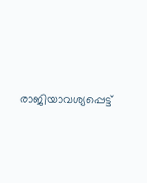രാജിയാവശ്യപ്പെട്ട്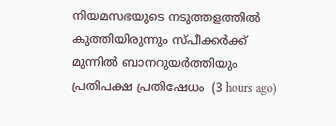നിയമസഭയുടെ നടുത്തളത്തിൽ കുത്തിയിരുന്നും സ്പീക്കർക്ക് മുന്നിൽ ബാനറുയർത്തിയും പ്രതിപക്ഷ പ്രതിഷേധം  (3 hours ago)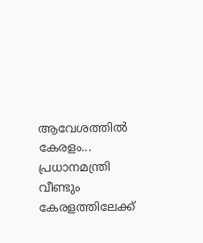ആവേശത്തില്‍ കേരളം... പ്രധാനമന്ത്രി വീണ്ടും കേരളത്തിലേക്ക്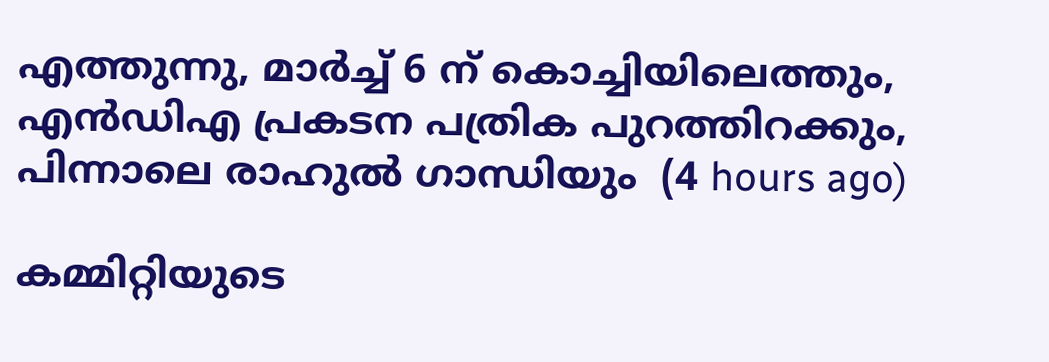എത്തുന്നു, മാർച്ച് 6 ന് കൊച്ചിയിലെത്തും, എൻഡിഎ പ്രകടന പത്രിക പുറത്തിറക്കും, പിന്നാലെ രാഹുല്‍ ഗാന്ധിയും  (4 hours ago)

കമ്മിറ്റിയുടെ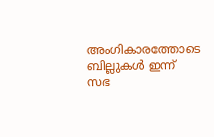അംഗികാരത്തോടെ ബില്ലുകൾ ഇന്ന് സഭ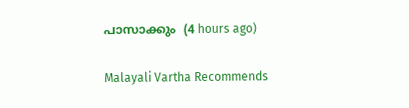പാസാക്കും  (4 hours ago)

Malayali Vartha Recommends